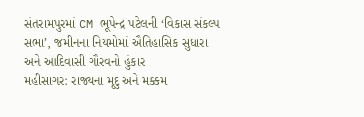સંતરામપુરમાં CM ભૂપેન્દ્ર પટેલની ‘વિકાસ સંકલ્પ સભા’, જમીનના નિયમોમાં ઐતિહાસિક સુધારા અને આદિવાસી ગૌરવનો હુંકાર
મહીસાગર: રાજ્યના મૃદુ અને મક્કમ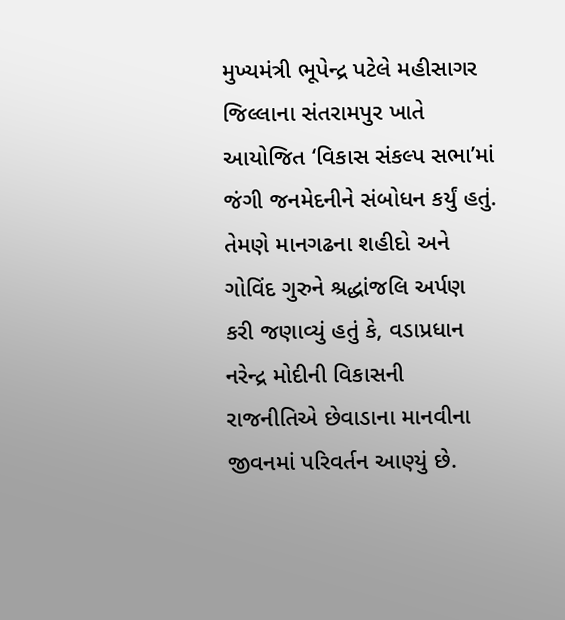મુખ્યમંત્રી ભૂપેન્દ્ર પટેલે મહીસાગર જિલ્લાના સંતરામપુર ખાતે આયોજિત ‘વિકાસ સંકલ્પ સભા’માં જંગી જનમેદનીને સંબોધન કર્યું હતું. તેમણે માનગઢના શહીદો અને ગોવિંદ ગુરુને શ્રદ્ધાંજલિ અર્પણ કરી જણાવ્યું હતું કે, વડાપ્રધાન નરેન્દ્ર મોદીની વિકાસની રાજનીતિએ છેવાડાના માનવીના જીવનમાં પરિવર્તન આણ્યું છે.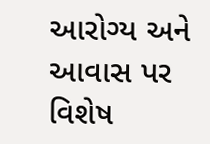આરોગ્ય અને આવાસ પર વિશેષ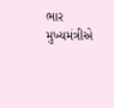ભાર મુખ્યમંત્રીએ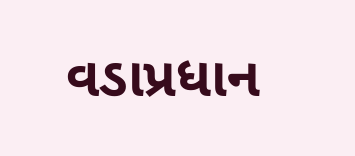વડાપ્રધાન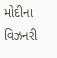મોદીના વિઝનરી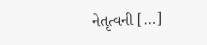નેતૃત્વની […]